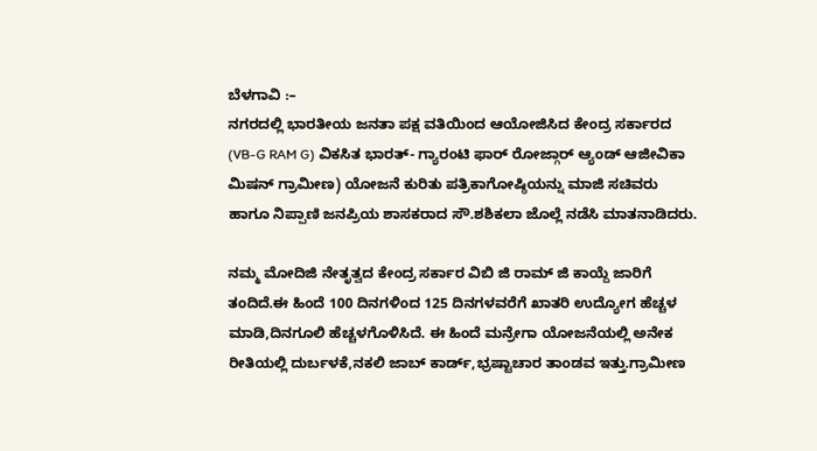ಬೆಳಗಾವಿ :–
ನಗರದಲ್ಲಿ ಭಾರತೀಯ ಜನತಾ ಪಕ್ಷ ವತಿಯಿಂದ ಆಯೋಜಿಸಿದ ಕೇಂದ್ರ ಸರ್ಕಾರದ (VB-G RAM G) ವಿಕಸಿತ ಭಾರತ್- ಗ್ಯಾರಂಟಿ ಫಾರ್ ರೋಜ್ಗಾರ್ ಆ್ಯಂಡ್ ಆಜೀವಿಕಾ ಮಿಷನ್ ಗ್ರಾಮೀಣ) ಯೋಜನೆ ಕುರಿತು ಪತ್ರಿಕಾಗೋಷ್ಠಿಯನ್ನು ಮಾಜಿ ಸಚಿವರು ಹಾಗೂ ನಿಪ್ಪಾಣಿ ಜನಪ್ರಿಯ ಶಾಸಕರಾದ ಸೌ.ಶಶಿಕಲಾ ಜೊಲ್ಲೆ ನಡೆಸಿ ಮಾತನಾಡಿದರು.

ನಮ್ಮ ಮೋದಿಜಿ ನೇತೃತ್ವದ ಕೇಂದ್ರ ಸರ್ಕಾರ ವಿಬಿ ಜಿ ರಾಮ್ ಜಿ ಕಾಯ್ದೆ ಜಾರಿಗೆ ತಂದಿದೆ.ಈ ಹಿಂದೆ 100 ದಿನಗಳಿಂದ 125 ದಿನಗಳವರೆಗೆ ಖಾತರಿ ಉದ್ಯೋಗ ಹೆಚ್ಚಳ ಮಾಡಿ,ದಿನಗೂಲಿ ಹೆಚ್ಚಳಗೊಳಿಸಿದೆ. ಈ ಹಿಂದೆ ಮನ್ರೇಗಾ ಯೋಜನೆಯಲ್ಲಿ ಅನೇಕ ರೀತಿಯಲ್ಲಿ ದುರ್ಬಳಕೆ,ನಕಲಿ ಜಾಬ್ ಕಾರ್ಡ್,ಭ್ರಷ್ಟಾಚಾರ ತಾಂಡವ ಇತ್ತು.ಗ್ರಾಮೀಣ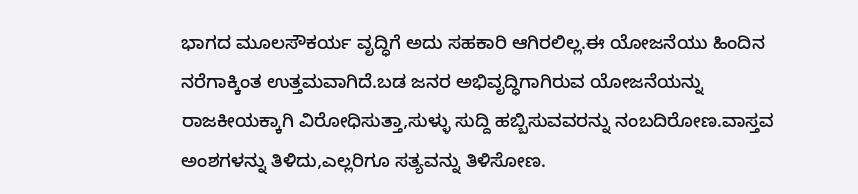ಭಾಗದ ಮೂಲಸೌಕರ್ಯ ವೃದ್ಧಿಗೆ ಅದು ಸಹಕಾರಿ ಆಗಿರಲಿಲ್ಲ.ಈ ಯೋಜನೆಯು ಹಿಂದಿನ ನರೆಗಾಕ್ಕಿಂತ ಉತ್ತಮವಾಗಿದೆ.ಬಡ ಜನರ ಅಭಿವೃದ್ಧಿಗಾಗಿರುವ ಯೋಜನೆಯನ್ನು ರಾಜಕೀಯಕ್ಕಾಗಿ ವಿರೋಧಿಸುತ್ತಾ,ಸುಳ್ಳು ಸುದ್ದಿ ಹಬ್ಬಿಸುವವರನ್ನು ನಂಬದಿರೋಣ.ವಾಸ್ತವ ಅಂಶಗಳನ್ನು ತಿಳಿದು,ಎಲ್ಲರಿಗೂ ಸತ್ಯವನ್ನು ತಿಳಿಸೋಣ.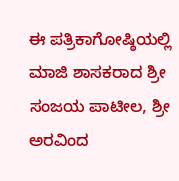ಈ ಪತ್ರಿಕಾಗೋಷ್ಠಿಯಲ್ಲಿ ಮಾಜಿ ಶಾಸಕರಾದ ಶ್ರೀ ಸಂಜಯ ಪಾಟೀಲ, ಶ್ರೀ ಅರವಿಂದ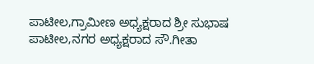ಪಾಟೀಲ,ಗ್ರಾಮೀಣ ಅಧ್ಯಕ್ಷರಾದ ಶ್ರೀ ಸುಭಾಷ ಪಾಟೀಲ,ನಗರ ಅಧ್ಯಕ್ಷರಾದ ಸೌ.ಗೀತಾ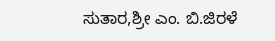ಸುತಾರ,ಶ್ರೀ ಎಂ. ಬಿ.ಜಿರಳೆ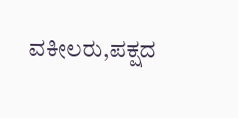ವಕೀಲರು,ಪಕ್ಷದ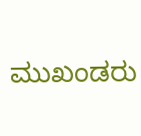ಮುಖಂಡರು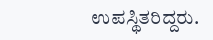ಉಪಸ್ಥಿತರಿದ್ದರು.